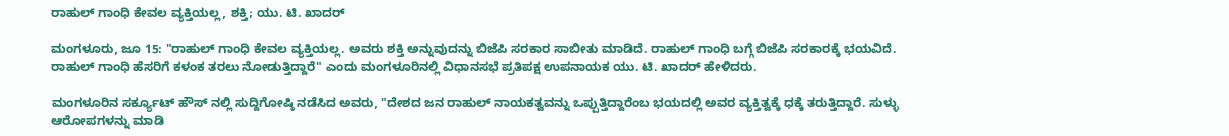ರಾಹುಲ್ ಗಾಂಧಿ ಕೇವಲ ವ್ಯಕ್ತಿಯಲ್ಲ, ಶಕ್ತಿ; ಯು. ಟಿ. ಖಾದರ್

ಮಂಗಳೂರು, ಜೂ 15: "ರಾಹುಲ್ ಗಾಂಧಿ ಕೇವಲ ವ್ಯಕ್ತಿಯಲ್ಲ. ಅವರು ಶಕ್ತಿ ಅನ್ನುವುದನ್ನು ಬಿಜೆಪಿ ಸರಕಾರ ಸಾಬೀತು ಮಾಡಿದೆ. ರಾಹುಲ್ ಗಾಂಧಿ ಬಗ್ಗೆ ಬಿಜೆಪಿ ಸರಕಾರಕ್ಕೆ ಭಯವಿದೆ. ರಾಹುಲ್ ಗಾಂಧಿ ಹೆಸರಿಗೆ ಕಳಂಕ ತರಲು ನೋಡುತ್ತಿದ್ದಾರೆ" ಎಂದು ಮಂಗಳೂರಿನಲ್ಲಿ ವಿಧಾನಸಭೆ ಪ್ರತಿಪಕ್ಷ ಉಪನಾಯಕ ಯು. ಟಿ. ಖಾದರ್ ಹೇಳಿದರು.

ಮಂಗಳೂರಿನ ಸರ್ಕ್ಯೂಟ್ ಹೌಸ್ ನಲ್ಲಿ ಸುದ್ದಿಗೋಷ್ಠಿ ನಡೆಸಿದ ಅವರು, "ದೇಶದ ಜನ ರಾಹುಲ್ ನಾಯಕತ್ವವನ್ನು ಒಪ್ಪುತ್ತಿದ್ದಾರೆಂಬ ಭಯದಲ್ಲಿ ಅವರ ವ್ಯಕ್ತಿತ್ವಕ್ಕೆ ಧಕ್ಕೆ ತರುತ್ತಿದ್ದಾರೆ. ಸುಳ್ಳು ಆರೋಪಗಳನ್ನು ಮಾಡಿ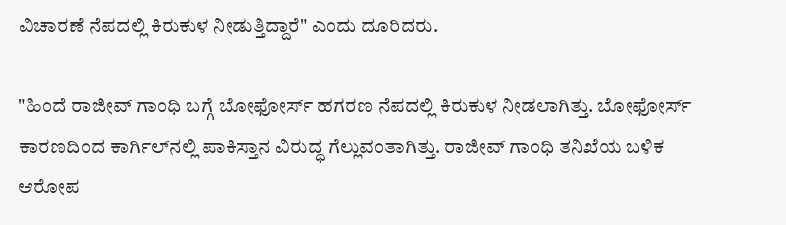ವಿಚಾರಣೆ ನೆಪದಲ್ಲಿ ಕಿರುಕುಳ ನೀಡುತ್ತಿದ್ದಾರೆ" ಎಂದು ದೂರಿದರು.

"ಹಿಂದೆ ರಾಜೀವ್ ಗಾಂಧಿ ಬಗ್ಗೆ ಬೋಫೋರ್ಸ್ ಹಗರಣ ನೆಪದಲ್ಲಿ ಕಿರುಕುಳ ನೀಡಲಾಗಿತ್ತು‌. ಬೋಫೋರ್ಸ್ ಕಾರಣದಿಂದ ಕಾರ್ಗಿಲ್‌ನಲ್ಲಿ ಪಾಕಿಸ್ತಾನ ವಿರುದ್ಧ ಗೆಲ್ಲುವಂತಾಗಿತ್ತು. ರಾಜೀವ್ ಗಾಂಧಿ ತನಿಖೆಯ ಬಳಿಕ ಆರೋಪ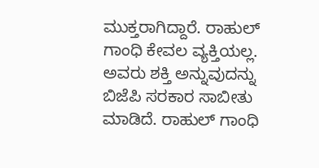ಮುಕ್ತರಾಗಿದ್ದಾರೆ. ರಾಹುಲ್ ಗಾಂಧಿ ಕೇವಲ ವ್ಯಕ್ತಿಯಲ್ಲ. ಅವರು ಶಕ್ತಿ ಅನ್ನುವುದನ್ನು ಬಿಜೆಪಿ ಸರಕಾರ ಸಾಬೀತು‌ ಮಾಡಿದೆ. ರಾಹುಲ್ ಗಾಂಧಿ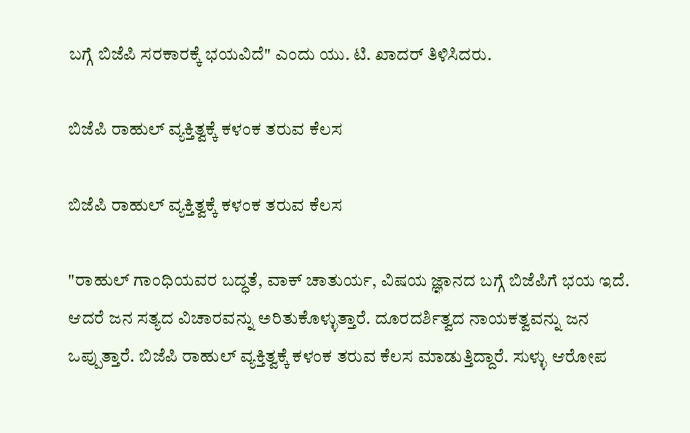ಬಗ್ಗೆ ಬಿಜೆಪಿ ಸರಕಾರಕ್ಕೆ ಭಯವಿದೆ" ಎಂದು ಯು. ಟಿ. ಖಾದರ್ ತಿಳಿಸಿದರು.

ಬಿಜೆಪಿ ರಾಹುಲ್ ವ್ಯಕ್ತಿತ್ವಕ್ಕೆ ಕಳಂಕ ತರುವ ಕೆಲಸ

ಬಿಜೆಪಿ ರಾಹುಲ್ ವ್ಯಕ್ತಿತ್ವಕ್ಕೆ ಕಳಂಕ ತರುವ ಕೆಲಸ

"ರಾಹುಲ್ ಗಾಂಧಿಯವರ ಬದ್ಧತೆ, ವಾಕ್ ಚಾತುರ್ಯ, ವಿಷಯ ಜ್ಞಾನದ ಬಗ್ಗೆ ಬಿಜೆಪಿಗೆ ಭಯ ಇದೆ. ಆದರೆ ಜನ ಸತ್ಯದ ವಿಚಾರವನ್ನು ಅರಿತುಕೊಳ್ಳುತ್ತಾರೆ. ದೂರದರ್ಶಿತ್ವದ ನಾಯಕತ್ವವನ್ನು ಜನ ಒಪ್ಪುತ್ತಾರೆ. ಬಿಜೆಪಿ ರಾಹುಲ್ ವ್ಯಕ್ತಿತ್ವಕ್ಕೆ ಕಳಂಕ ತರುವ ಕೆಲಸ ಮಾಡುತ್ತಿದ್ದಾರೆ. ಸುಳ್ಳು ಆರೋಪ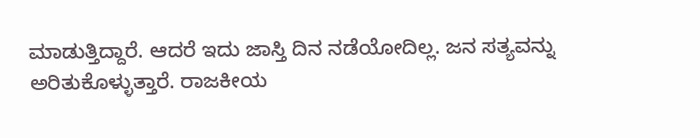ಮಾಡುತ್ತಿದ್ದಾರೆ. ಆದರೆ ಇದು ಜಾಸ್ತಿ ದಿನ ನಡೆಯೋದಿಲ್ಲ. ಜನ ಸತ್ಯವನ್ನು ಅರಿತುಕೊಳ್ಳುತ್ತಾರೆ. ರಾಜಕೀಯ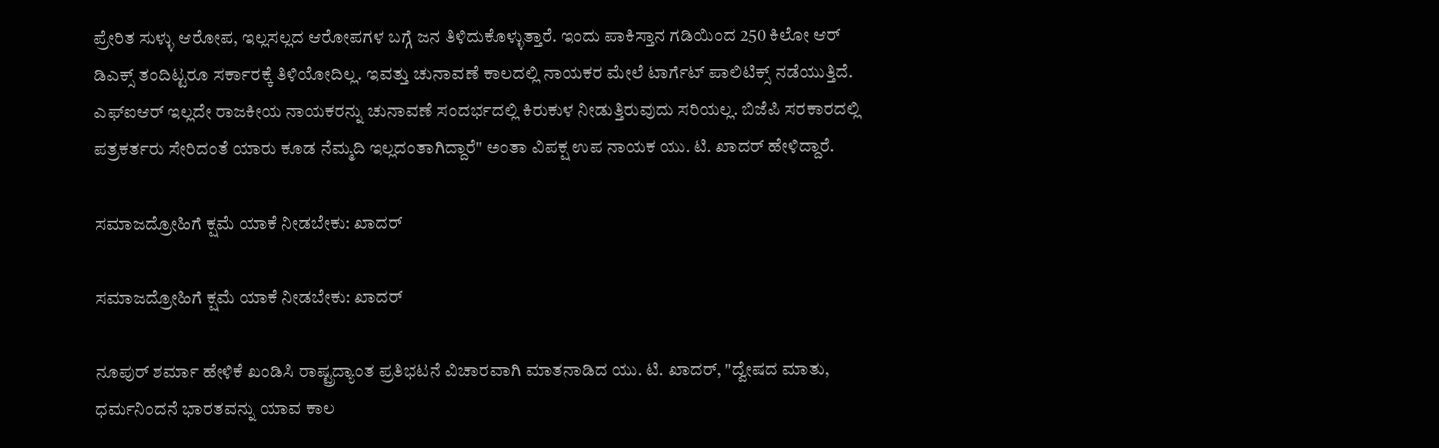ಪ್ರೇರಿತ ಸುಳ್ಳು ಆರೋಪ, ಇಲ್ಲಸಲ್ಲದ ಆರೋಪಗಳ ಬಗ್ಗೆ ಜನ ತಿಳಿದುಕೊಳ್ಳುತ್ತಾರೆ. ಇಂದು ಪಾಕಿಸ್ತಾನ ಗಡಿಯಿಂದ 250 ಕಿಲೋ ಆರ್ ಡಿಎಕ್ಸ್ ತಂದಿಟ್ಟರೂ ಸರ್ಕಾರಕ್ಕೆ ತಿಳಿಯೋದಿಲ್ಲ. ಇವತ್ತು ಚುನಾವಣೆ ಕಾಲದಲ್ಲಿ ನಾಯಕರ ಮೇಲೆ ಟಾರ್ಗೆಟ್ ಪಾಲಿಟಿಕ್ಸ್ ನಡೆಯುತ್ತಿದೆ. ಎಫ್‌ಐಆರ್ ಇಲ್ಲದೇ ರಾಜಕೀಯ ನಾಯಕರನ್ನು ಚುನಾವಣೆ ಸಂದರ್ಭದಲ್ಲಿ ಕಿರುಕುಳ ನೀಡುತ್ತಿರುವುದು ಸರಿಯಲ್ಲ. ಬಿಜೆಪಿ ಸರಕಾರದಲ್ಲಿ ಪತ್ರಕರ್ತರು ಸೇರಿದಂತೆ ಯಾರು ಕೂಡ ನೆಮ್ಮದಿ ಇಲ್ಲದಂತಾಗಿದ್ದಾರೆ" ಅಂತಾ ವಿಪಕ್ಷ ಉಪ ನಾಯಕ ಯು. ಟಿ. ಖಾದರ್ ಹೇಳಿದ್ದಾರೆ.

ಸಮಾಜದ್ರೋಹಿಗೆ ಕ್ಷಮೆ ಯಾಕೆ ನೀಡಬೇಕು: ಖಾದರ್

ಸಮಾಜದ್ರೋಹಿಗೆ ಕ್ಷಮೆ ಯಾಕೆ ನೀಡಬೇಕು: ಖಾದರ್

ನೂಪುರ್ ಶರ್ಮಾ ಹೇಳಿಕೆ ಖಂಡಿಸಿ ರಾಷ್ಟ್ರದ್ಯಾಂತ ಪ್ರತಿಭಟನೆ ವಿಚಾರವಾಗಿ ಮಾತನಾಡಿದ ಯು. ಟಿ. ಖಾದರ್, "ದ್ವೇಷದ ಮಾತು, ಧರ್ಮನಿಂದನೆ ಭಾರತವನ್ನು ಯಾವ ಕಾಲ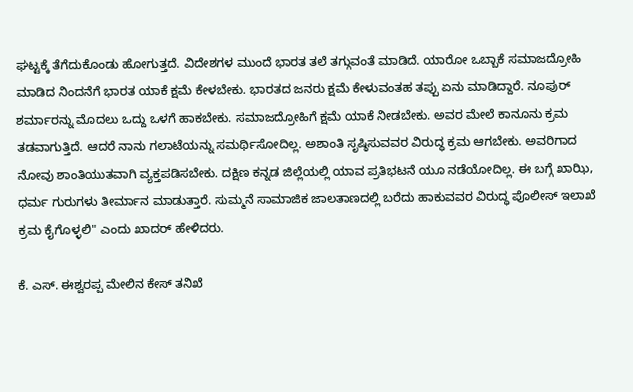ಘಟ್ಟಕ್ಕೆ ತೆಗೆದುಕೊಂಡು ಹೋಗುತ್ತದೆ. ವಿದೇಶಗಳ ಮುಂದೆ ಭಾರತ ತಲೆ ತಗ್ಗುವಂತೆ ಮಾಡಿದೆ. ಯಾರೋ ಒಬ್ಬಾಕೆ ಸಮಾಜದ್ರೋಹಿ ಮಾಡಿದ ನಿಂದನೆಗೆ ಭಾರತ ಯಾಕೆ ಕ್ಷಮೆ ಕೇಳಬೇಕು. ಭಾರತದ ಜನರು ಕ್ಷಮೆ ಕೇಳುವಂತಹ ತಪ್ಪು ಏನು ಮಾಡಿದ್ದಾರೆ. ನೂಪುರ್ ಶರ್ಮಾರನ್ನು ಮೊದಲು ಒದ್ದು ಒಳಗೆ ಹಾಕಬೇಕು. ಸಮಾಜದ್ರೋಹಿಗೆ ಕ್ಷಮೆ ಯಾಕೆ ನೀಡಬೇಕು. ಅವರ ಮೇಲೆ ಕಾನೂನು ಕ್ರಮ ತಡವಾಗುತ್ತಿದೆ. ಆದರೆ‌ ನಾನು ಗಲಾಟೆಯನ್ನು ಸಮರ್ಥಿಸೋದಿಲ್ಲ. ಅಶಾಂತಿ ಸೃಷ್ಠಿಸುವವರ ವಿರುದ್ಧ ಕ್ರಮ ಆಗಬೇಕು. ಅವರಿಗಾದ ನೋವು ಶಾಂತಿಯುತವಾಗಿ ವ್ಯಕ್ತಪಡಿಸಬೇಕು. ದಕ್ಷಿಣ ಕನ್ನಡ ಜಿಲ್ಲೆಯಲ್ಲಿ ಯಾವ ಪ್ರತಿಭಟನೆ ಯೂ ನಡೆಯೋದಿಲ್ಲ. ಈ ಬಗ್ಗೆ ಖಾಝಿ, ಧರ್ಮ ಗುರುಗಳು ತೀರ್ಮಾನ ಮಾಡುತ್ತಾರೆ. ಸುಮ್ಮನೆ ಸಾಮಾಜಿಕ ಜಾಲತಾಣದಲ್ಲಿ ಬರೆದು ಹಾಕುವವರ ವಿರುದ್ಧ ಪೊಲೀಸ್ ಇಲಾಖೆ ಕ್ರಮ ಕೈಗೊಳ್ಳಲಿ" ಎಂದು ಖಾದರ್ ಹೇಳಿದರು.

ಕೆ. ಎಸ್‌. ಈಶ್ವರಪ್ಪ ಮೇಲಿನ ಕೇಸ್‌ ತನಿಖೆ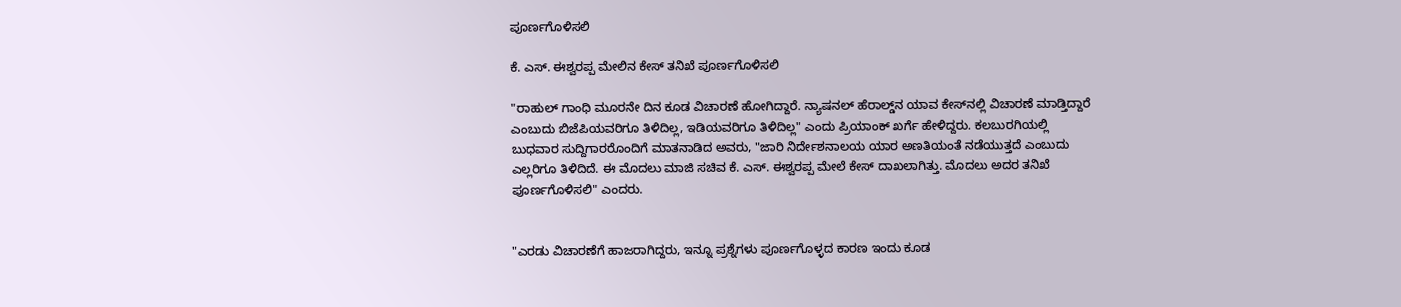ಪೂರ್ಣಗೊಳಿಸಲಿ

ಕೆ. ಎಸ್‌. ಈಶ್ವರಪ್ಪ ಮೇಲಿನ ಕೇಸ್‌ ತನಿಖೆ ಪೂರ್ಣಗೊಳಿಸಲಿ

"ರಾಹುಲ್‌ ಗಾಂಧಿ ಮೂರನೇ ದಿನ ಕೂಡ ವಿಚಾರಣೆ ಹೋಗಿದ್ದಾರೆ. ನ್ಯಾಷನಲ್‌ ಹೆರಾಲ್ಡ್‌ನ ಯಾವ ಕೇಸ್‌ನಲ್ಲಿ ವಿಚಾರಣೆ ಮಾಡ್ತಿದ್ದಾರೆ ಎಂಬುದು ಬಿಜೆಪಿಯವರಿಗೂ ತಿಳಿದಿಲ್ಲ, ಇಡಿಯವರಿಗೂ ತಿಳಿದಿಲ್ಲ" ಎಂದು ಪ್ರಿಯಾಂಕ್ ಖರ್ಗೆ ಹೇಳಿದ್ದರು. ಕಲಬುರಗಿಯಲ್ಲಿ ಬುಧವಾರ ಸುದ್ದಿಗಾರರೊಂದಿಗೆ ಮಾತನಾಡಿದ ಅವರು, "ಜಾರಿ ನಿರ್ದೇಶನಾಲಯ ಯಾರ ಅಣತಿಯಂತೆ ನಡೆಯುತ್ತದೆ ಎಂಬುದು ಎಲ್ಲರಿಗೂ ತಿಳಿದಿದೆ. ಈ ಮೊದಲು ಮಾಜಿ ಸಚಿವ ಕೆ. ಎಸ್‌. ಈಶ್ವರಪ್ಪ ಮೇಲೆ ಕೇಸ್‌ ದಾಖಲಾಗಿತ್ತು. ಮೊದಲು ಅದರ ತನಿಖೆ ಪೂರ್ಣಗೊಳಿಸಲಿ" ಎಂದರು.


"ಎರಡು ವಿಚಾರಣೆಗೆ ಹಾಜರಾಗಿದ್ದರು, ಇನ್ನೂ ಪ್ರಶ್ನೆಗಳು ಪೂರ್ಣಗೊಳ್ಳದ ಕಾರಣ ಇಂದು ಕೂಡ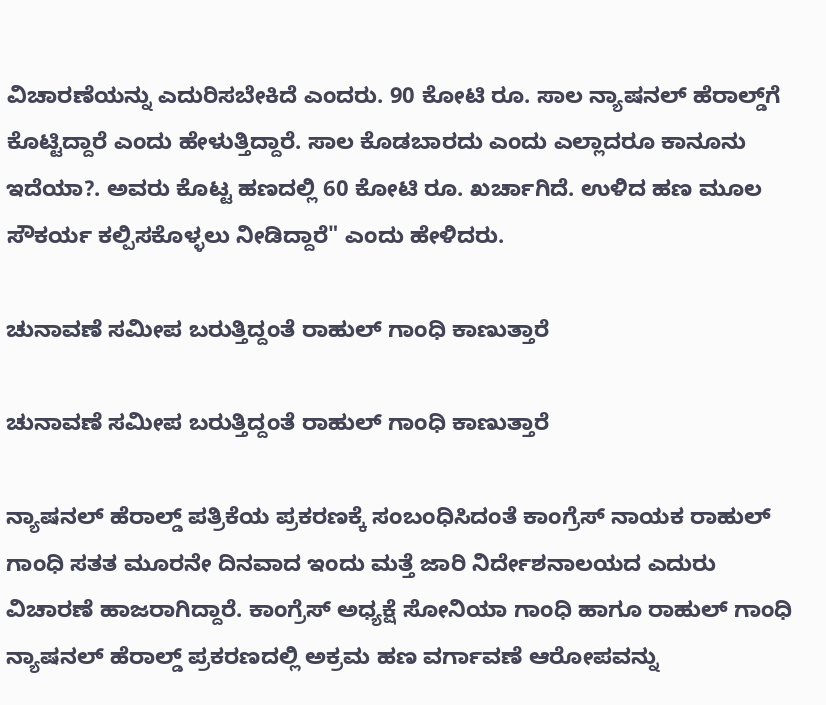ವಿಚಾರಣೆಯನ್ನು ಎದುರಿಸಬೇಕಿದೆ ಎಂದರು. 90 ಕೋಟಿ ರೂ. ಸಾಲ ನ್ಯಾಷನಲ್‌ ಹೆರಾಲ್ಡ್‌ಗೆ ಕೊಟ್ಟಿದ್ದಾರೆ ಎಂದು ಹೇಳುತ್ತಿದ್ದಾರೆ. ಸಾಲ ಕೊಡಬಾರದು ಎಂದು ಎಲ್ಲಾದರೂ ಕಾನೂನು ಇದೆಯಾ?. ಅವರು ಕೊಟ್ಟ ಹಣದಲ್ಲಿ 60 ಕೋಟಿ ರೂ. ಖರ್ಚಾಗಿದೆ. ಉಳಿದ ಹಣ ಮೂಲ ಸೌಕರ್ಯ ಕಲ್ಪಿಸಕೊಳ್ಳಲು ನೀಡಿದ್ದಾರೆ" ಎಂದು ಹೇಳಿದರು.

ಚುನಾವಣೆ ಸಮೀಪ ಬರುತ್ತಿದ್ದಂತೆ ರಾಹುಲ್‌ ಗಾಂಧಿ ಕಾಣುತ್ತಾರೆ

ಚುನಾವಣೆ ಸಮೀಪ ಬರುತ್ತಿದ್ದಂತೆ ರಾಹುಲ್‌ ಗಾಂಧಿ ಕಾಣುತ್ತಾರೆ

ನ್ಯಾಷನಲ್ ಹೆರಾಲ್ಡ್ ಪತ್ರಿಕೆಯ ಪ್ರಕರಣಕ್ಕೆ ಸಂಬಂಧಿಸಿದಂತೆ ಕಾಂಗ್ರೆಸ್ ನಾಯಕ ರಾಹುಲ್ ಗಾಂಧಿ ಸತತ ಮೂರನೇ ದಿನವಾದ ಇಂದು ಮತ್ತೆ ಜಾರಿ ನಿರ್ದೇಶನಾಲಯದ ಎದುರು ವಿಚಾರಣೆ ಹಾಜರಾಗಿದ್ದಾರೆ. ಕಾಂಗ್ರೆಸ್ ಅಧ್ಯಕ್ಷೆ ಸೋನಿಯಾ ಗಾಂಧಿ ಹಾಗೂ ರಾಹುಲ್ ಗಾಂಧಿ ನ್ಯಾಷನಲ್ ಹೆರಾಲ್ಡ್ ಪ್ರಕರಣದಲ್ಲಿ ಅಕ್ರಮ ಹಣ ವರ್ಗಾವಣೆ ಆರೋಪವನ್ನು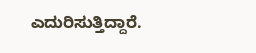ಎದುರಿಸುತ್ತಿದ್ದಾರೆ.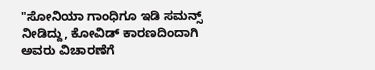"ಸೋನಿಯಾ ಗಾಂಧಿಗೂ ಇಡಿ ಸಮನ್ಸ್ ನೀಡಿದ್ದು, ಕೋವಿಡ್ ಕಾರಣದಿಂದಾಗಿ ಅವರು ವಿಚಾರಣೆಗೆ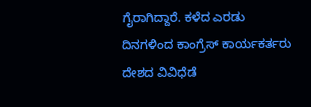ಗೈರಾಗಿದ್ದಾರೆ. ಕಳೆದ ಎರಡು ದಿನಗಳಿಂದ ಕಾಂಗ್ರೆಸ್ ಕಾರ್ಯಕರ್ತರು ದೇಶದ ವಿವಿಧೆಡೆ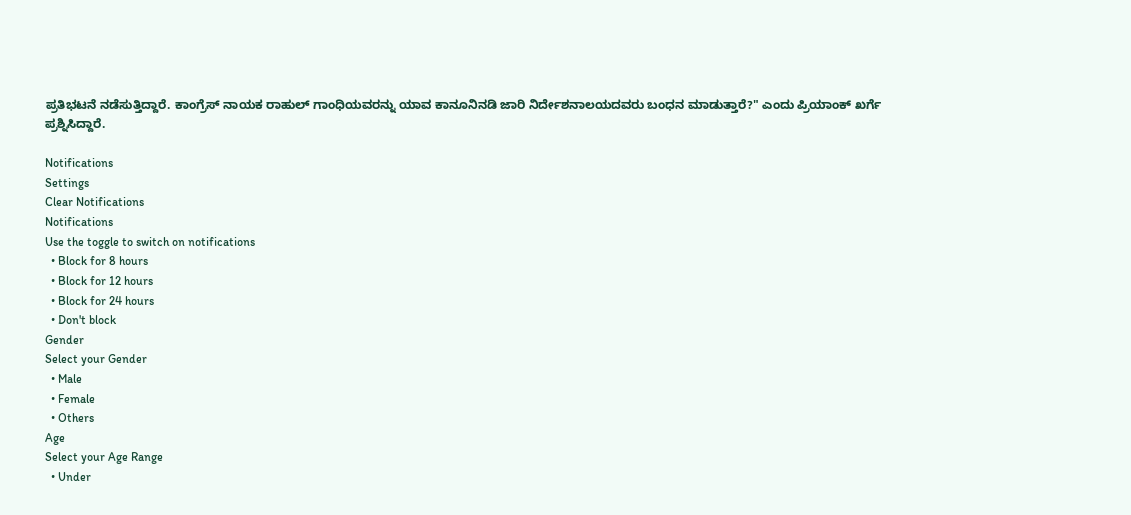ಪ್ರತಿಭಟನೆ ನಡೆಸುತ್ತಿದ್ದಾರೆ. ಕಾಂಗ್ರೆಸ್‌ ನಾಯಕ ರಾಹುಲ್‌ ಗಾಂಧಿಯವರನ್ನು ಯಾವ ಕಾನೂನಿನಡಿ ಜಾರಿ ನಿರ್ದೇಶನಾಲಯದವರು ಬಂಧನ ಮಾಡುತ್ತಾರೆ?" ಎಂದು ಪ್ರಿಯಾಂಕ್‌ ಖರ್ಗೆ ಪ್ರಶ್ನಿಸಿದ್ದಾರೆ.

Notifications
Settings
Clear Notifications
Notifications
Use the toggle to switch on notifications
  • Block for 8 hours
  • Block for 12 hours
  • Block for 24 hours
  • Don't block
Gender
Select your Gender
  • Male
  • Female
  • Others
Age
Select your Age Range
  • Under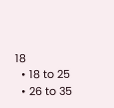18
  • 18 to 25
  • 26 to 35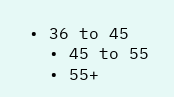• 36 to 45
  • 45 to 55
  • 55+